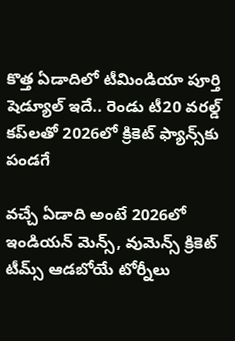కొత్త ఏడాదిలో టీమిండియా పూర్తి షెడ్యూల్ ఇదే.. రెండు టీ20 వరల్డ్ కప్‌లతో 2026లో క్రికెట్ ఫ్యాన్స్‌కు పండగే

వచ్చే ఏడాది అంటే 2026లో ఇండియన్ మెన్స్, వుమెన్స్ క్రికెట్ టీమ్స్ ఆడబోయే టోర్నీలు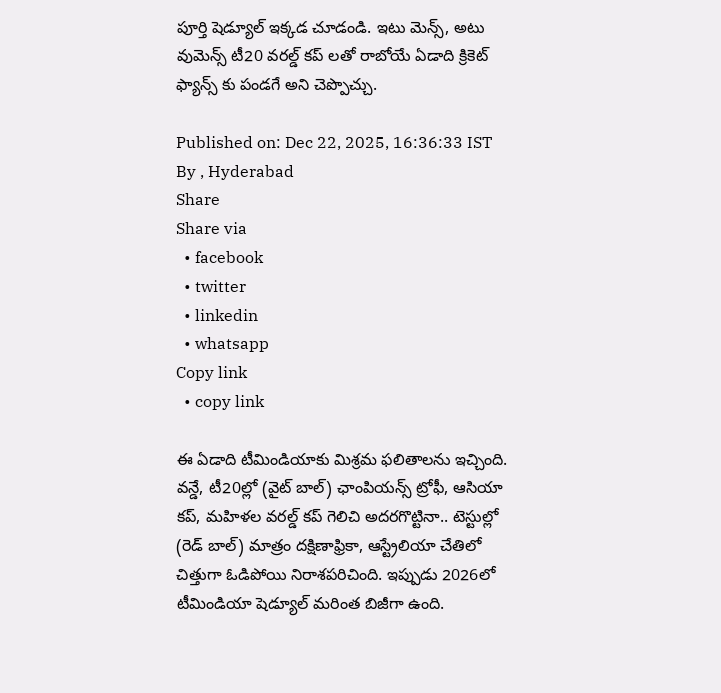పూర్తి షెడ్యూల్ ఇక్కడ చూడండి. ఇటు మెన్స్, అటు వుమెన్స్ టీ20 వరల్డ్ కప్ లతో రాబోయే ఏడాది క్రికెట్ ఫ్యాన్స్ కు పండగే అని చెప్పొచ్చు.

Published on: Dec 22, 2025, 16:36:33 IST
By , Hyderabad
Share
Share via
  • facebook
  • twitter
  • linkedin
  • whatsapp
Copy link
  • copy link

ఈ ఏడాది టీమిండియాకు మిశ్రమ ఫలితాలను ఇచ్చింది. వన్డే, టీ20ల్లో (వైట్ బాల్) ఛాంపియన్స్ ట్రోఫీ, ఆసియా కప్, మహిళల వరల్డ్ కప్ గెలిచి అదరగొట్టినా.. టెస్టుల్లో (రెడ్ బాల్) మాత్రం దక్షిణాఫ్రికా, ఆస్ట్రేలియా చేతిలో చిత్తుగా ఓడిపోయి నిరాశపరిచింది. ఇప్పుడు 2026లో టీమిండియా షెడ్యూల్ మరింత బిజీగా ఉంది.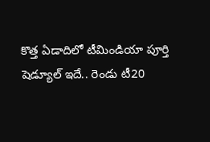కొత్త ఏడాదిలో టీమిండియా పూర్తి షెడ్యూల్ ఇదే.. రెండు టీ20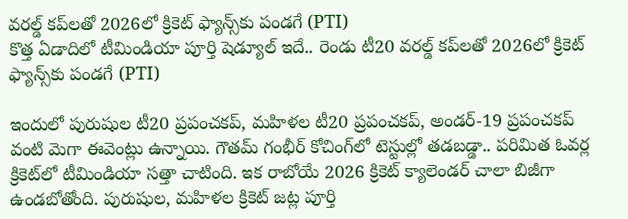వరల్డ్ కప్‌లతో 2026లో క్రికెట్ ఫ్యాన్స్‌కు పండగే (PTI)
కొత్త ఏడాదిలో టీమిండియా పూర్తి షెడ్యూల్ ఇదే.. రెండు టీ20 వరల్డ్ కప్‌లతో 2026లో క్రికెట్ ఫ్యాన్స్‌కు పండగే (PTI)

ఇందులో పురుషుల టీ20 ప్రపంచకప్, మహిళల టీ20 ప్రపంచకప్, అండర్-19 ప్రపంచకప్ వంటి మెగా ఈవెంట్లు ఉన్నాయి. గౌతమ్ గంభీర్ కోచింగ్‌లో టెస్టుల్లో తడబడ్డా.. పరిమిత ఓవర్ల క్రికెట్‌లో టీమిండియా సత్తా చాటింది. ఇక రాబోయే 2026 క్రికెట్ క్యాలెండర్ చాలా బిజీగా ఉండబోతోంది. పురుషుల, మహిళల క్రికెట్ జట్ల పూర్తి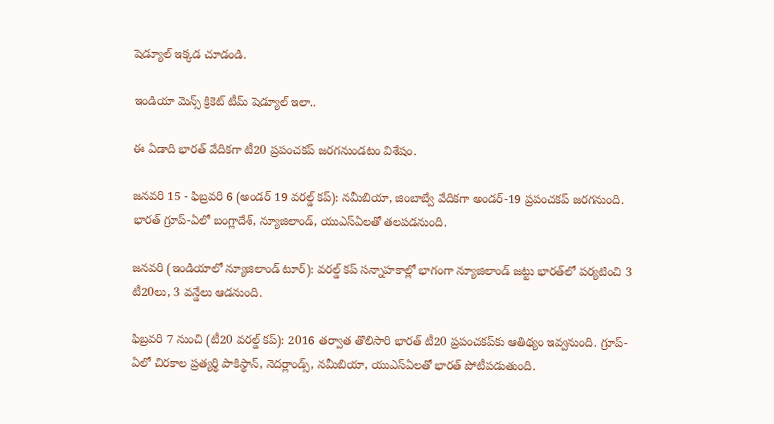షెడ్యూల్ ఇక్కడ చూడండి.

ఇండియా మెన్స్ క్రికెట్ టీమ్ షెడ్యూల్ ఇలా..

ఈ ఏడాది భారత్ వేదికగా టీ20 ప్రపంచకప్ జరగనుండటం విశేషం.

జనవరి 15 - ఫిబ్రవరి 6 (అండర్ 19 వరల్డ్ కప్): నమీబియా, జింబాబ్వే వేదికగా అండర్-19 ప్రపంచకప్ జరగనుంది. భారత్ గ్రూప్-ఏలో బంగ్లాదేశ్, న్యూజిలాండ్, యుఎస్ఏలతో తలపడనుంది.

జనవరి (ఇండియాలో న్యూజిలాండ్ టూర్): వరల్డ్ కప్ సన్నాహకాల్లో భాగంగా న్యూజిలాండ్ జట్టు భారత్‌లో పర్యటించి 3 టీ20లు, 3 వన్డేలు ఆడనుంది.

ఫిబ్రవరి 7 నుంచి (టీ20 వరల్డ్ కప్): 2016 తర్వాత తొలిసారి భారత్ టీ20 ప్రపంచకప్‌కు ఆతిథ్యం ఇవ్వనుంది. గ్రూప్-ఏలో చిరకాల ప్రత్యర్థి పాకిస్థాన్, నెదర్లాండ్స్, నమీబియా, యుఎస్ఏలతో భారత్ పోటీపడుతుంది.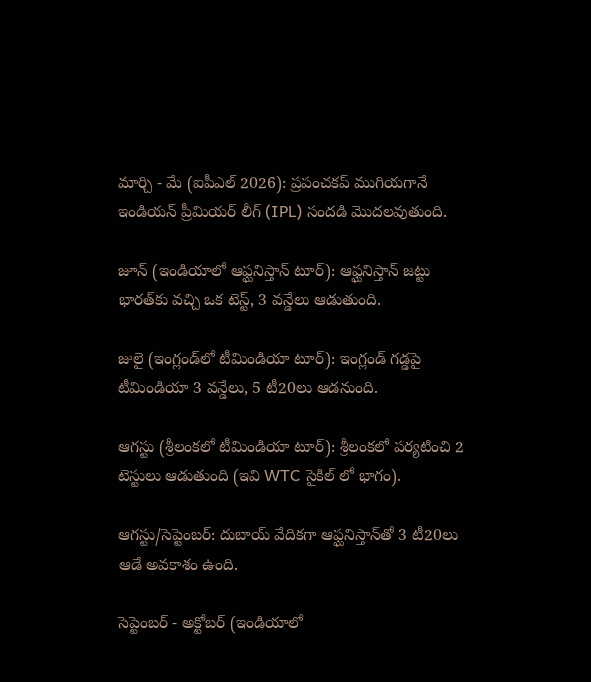మార్చి - మే (ఐపీఎల్ 2026): ప్రపంచకప్ ముగియగానే ఇండియన్ ప్రీమియర్ లీగ్ (IPL) సందడి మొదలవుతుంది.

జూన్ (ఇండియాలో ఆఫ్ఘనిస్తాన్ టూర్): ఆఫ్ఘనిస్తాన్ జట్టు భారత్‌కు వచ్చి ఒక టెస్ట్, 3 వన్డేలు ఆడుతుంది.

జులై (ఇంగ్లండ్‌లో టీమిండియా టూర్): ఇంగ్లండ్ గడ్డపై టీమిండియా 3 వన్డేలు, 5 టీ20లు ఆడనుంది.

ఆగస్టు (శ్రీలంకలో టీమిండియా టూర్): శ్రీలంకలో పర్యటించి 2 టెస్టులు ఆడుతుంది (ఇవి WTC సైకిల్ లో భాగం).

ఆగస్టు/సెప్టెంబర్: దుబాయ్ వేదికగా ఆఫ్ఘనిస్తాన్‌తో 3 టీ20లు ఆడే అవకాశం ఉంది.

సెప్టెంబర్ - అక్టోబర్ (ఇండియాలో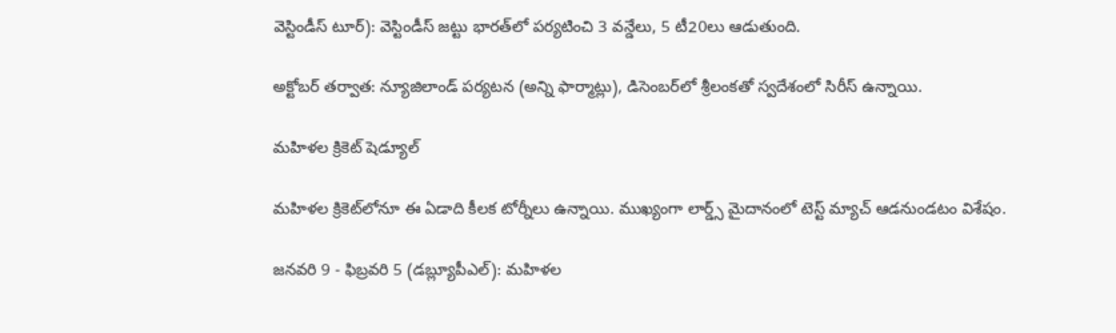వెస్టిండీస్ టూర్): వెస్టిండీస్ జట్టు భారత్‌లో పర్యటించి 3 వన్డేలు, 5 టీ20లు ఆడుతుంది.

అక్టోబర్ తర్వాత: న్యూజిలాండ్ పర్యటన (అన్ని ఫార్మాట్లు), డిసెంబర్‌లో శ్రీలంకతో స్వదేశంలో సిరీస్ ఉన్నాయి.

మహిళల క్రికెట్ షెడ్యూల్

మహిళల క్రికెట్‌లోనూ ఈ ఏడాది కీలక టోర్నీలు ఉన్నాయి. ముఖ్యంగా లార్డ్స్ మైదానంలో టెస్ట్ మ్యాచ్ ఆడనుండటం విశేషం.

జనవరి 9 - ఫిబ్రవరి 5 (డబ్ల్యూపీఎల్): మహిళల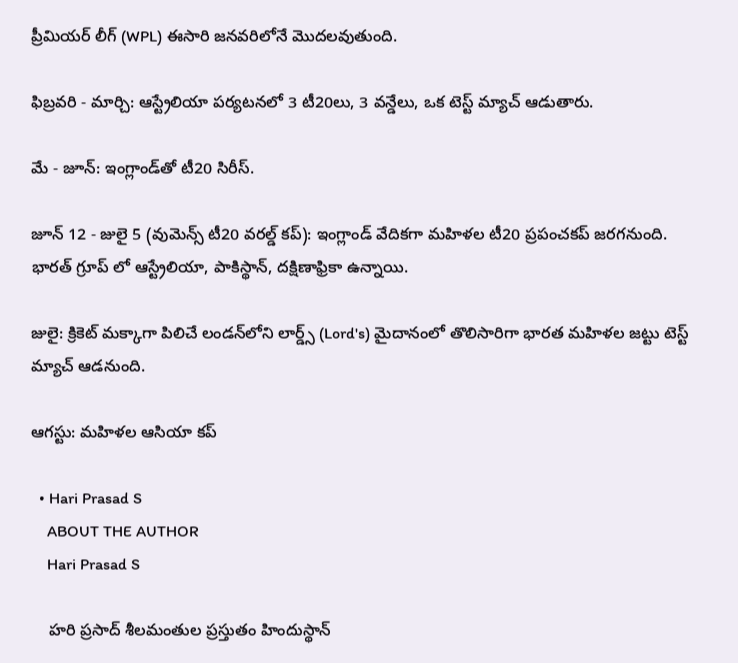ప్రీమియర్ లీగ్ (WPL) ఈసారి జనవరిలోనే మొదలవుతుంది.

ఫిబ్రవరి - మార్చి: ఆస్ట్రేలియా పర్యటనలో 3 టీ20లు, 3 వన్డేలు, ఒక టెస్ట్ మ్యాచ్ ఆడుతారు.

మే - జూన్: ఇంగ్లాండ్‌తో టీ20 సిరీస్.

జూన్ 12 - జులై 5 (వుమెన్స్ టీ20 వరల్డ్ కప్): ఇంగ్లాండ్ వేదికగా మహిళల టీ20 ప్రపంచకప్ జరగనుంది. భారత్ గ్రూప్ లో ఆస్ట్రేలియా, పాకిస్థాన్, దక్షిణాఫ్రికా ఉన్నాయి.

జులై: క్రికెట్ మక్కాగా పిలిచే లండన్‌లోని లార్డ్స్ (Lord's) మైదానంలో తొలిసారిగా భారత మహిళల జట్టు టెస్ట్ మ్యాచ్ ఆడనుంది.

ఆగస్టు: మహిళల ఆసియా కప్

  • Hari Prasad S
    ABOUT THE AUTHOR
    Hari Prasad S

    హరి ప్రసాద్ శీలమంతుల ప్రస్తుతం హిందుస్థాన్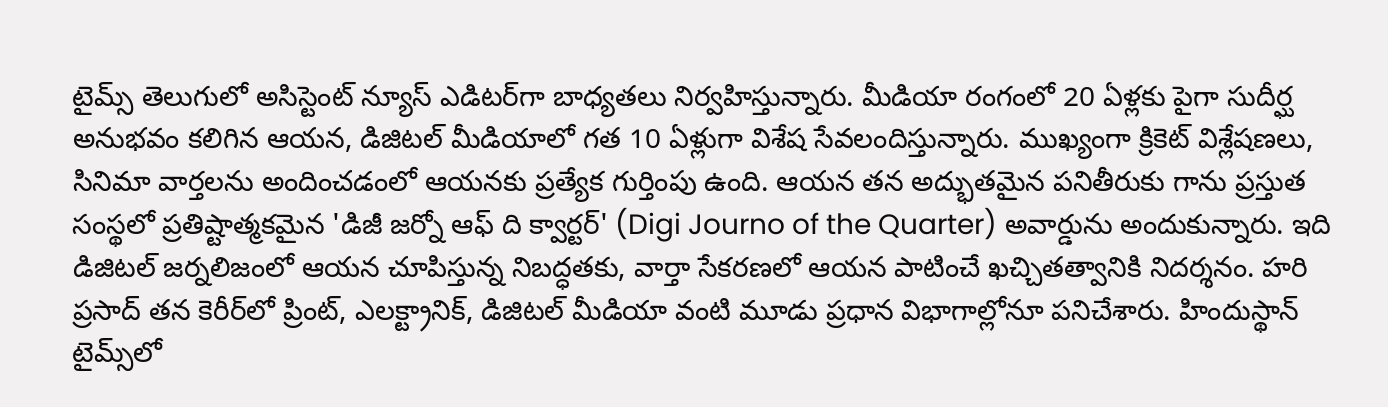టైమ్స్ తెలుగులో అసిస్టెంట్ న్యూస్ ఎడిటర్‌గా బాధ్యతలు నిర్వహిస్తున్నారు. మీడియా రంగంలో 20 ఏళ్లకు పైగా సుదీర్ఘ అనుభవం కలిగిన ఆయన, డిజిటల్ మీడియాలో గత 10 ఏళ్లుగా విశేష సేవలందిస్తున్నారు. ముఖ్యంగా క్రికెట్ విశ్లేషణలు, సినిమా వార్తలను అందించడంలో ఆయనకు ప్రత్యేక గుర్తింపు ఉంది. ఆయన తన అద్భుతమైన పనితీరుకు గాను ప్రస్తుత సంస్థలో ప్రతిష్టాత్మకమైన 'డిజీ జర్నో ఆఫ్ ది క్వార్టర్' (Digi Journo of the Quarter) అవార్డును అందుకున్నారు. ఇది డిజిటల్ జర్నలిజంలో ఆయన చూపిస్తున్న నిబద్ధతకు, వార్తా సేకరణలో ఆయన పాటించే ఖచ్చితత్వానికి నిదర్శనం. హరి ప్రసాద్ తన కెరీర్‌లో ప్రింట్, ఎలక్ట్రానిక్, డిజిటల్ మీడియా వంటి మూడు ప్రధాన విభాగాల్లోనూ పనిచేశారు. హిందుస్థాన్ టైమ్స్‌లో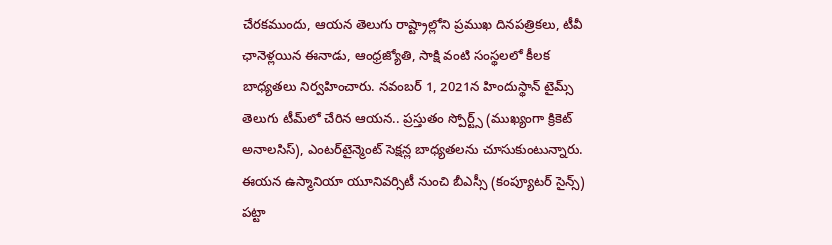చేరకముందు, ఆయన తెలుగు రాష్ట్రాల్లోని ప్రముఖ దినపత్రికలు, టీవీ ఛానెళ్లయిన ఈనాడు, ఆంధ్రజ్యోతి, సాక్షి వంటి సంస్థలలో కీలక బాధ్యతలు నిర్వహించారు. నవంబర్ 1, 2021న హిందుస్థాన్ టైమ్స్ తెలుగు టీమ్‌లో చేరిన ఆయన.. ప్రస్తుతం స్పోర్ట్స్ (ముఖ్యంగా క్రికెట్ అనాలసిస్), ఎంటర్‌టైన్మెంట్ సెక్షన్ల బాధ్యతలను చూసుకుంటున్నారు. ఈయన ఉస్మానియా యూనివర్సిటీ నుంచి బీఎస్సీ (కంప్యూటర్ సైన్స్) పట్టా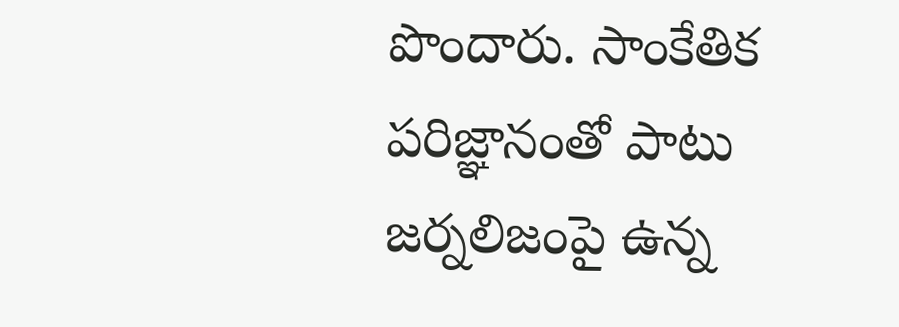పొందారు. సాంకేతిక పరిజ్ఞానంతో పాటు జర్నలిజంపై ఉన్న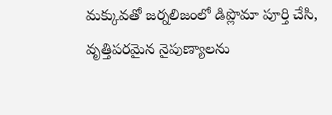మక్కువతో జర్నలిజంలో డిప్లొమా పూర్తి చేసి, వృత్తిపరమైన నైపుణ్యాలను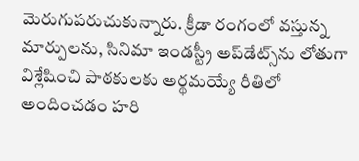మెరుగుపరుచుకున్నారు. క్రీడా రంగంలో వస్తున్న మార్పులను, సినిమా ఇండస్ట్రీ అప్‌డేట్స్‌ను లోతుగా విశ్లేషించి పాఠకులకు అర్థమయ్యే రీతిలో అందించడం హరి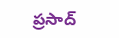ప్రసాద్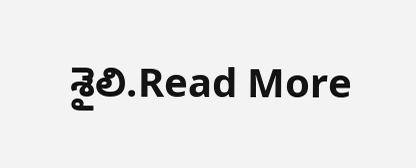శైలి.Read More